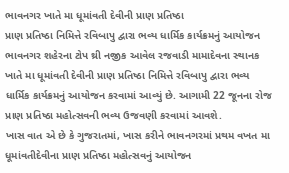ભાવનગર ખાતે મા ધૂમાંવતી દેવીની પ્રાણ પ્રતિષ્ઠા
પ્રાણ પ્રતિષ્ઠા નિમિત્તે રવિબાપુ દ્વારા ભવ્ય ધાર્મિક કાર્યક્રમનું આયોજન
ભાવનગર શહેરના ટોપ થ્રી નજીક આવેલ રજવાડી મામાદેવના સ્થાનક ખાતે મા ધૂમાંવતી દેવીની પ્રાણ પ્રતિષ્ઠા નિમિત્તે રવિબાપુ દ્વારા ભવ્ય ધાર્મિક કાર્યક્રમનું આયોજન કરવામાં આવ્યું છે. આગામી 22 જૂનના રોજ પ્રાણ પ્રતિષ્ઠા મહોત્સવની ભવ્ય ઉજવણી કરવામાં આવશે.
ખાસ વાત એ છે કે ગુજરાતમાં, ખાસ કરીને ભાવનગરમાં પ્રથમ વખત મા ધૂમાંવતીદેવીના પ્રાણ પ્રતિષ્ઠા મહોત્સવનું આયોજન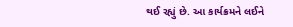થઈ રહ્યું છે. આ કાર્યક્રમને લઈને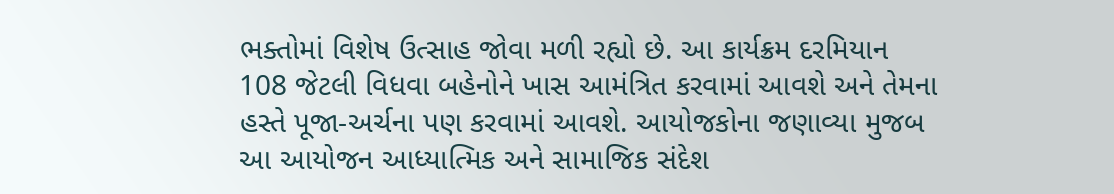ભક્તોમાં વિશેષ ઉત્સાહ જોવા મળી રહ્યો છે. આ કાર્યક્રમ દરમિયાન 108 જેટલી વિધવા બહેનોને ખાસ આમંત્રિત કરવામાં આવશે અને તેમના હસ્તે પૂજા-અર્ચના પણ કરવામાં આવશે. આયોજકોના જણાવ્યા મુજબ આ આયોજન આધ્યાત્મિક અને સામાજિક સંદેશ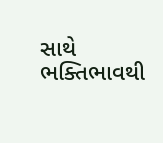સાથે ભક્તિભાવથી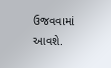ઉજવવામાં આવશે.